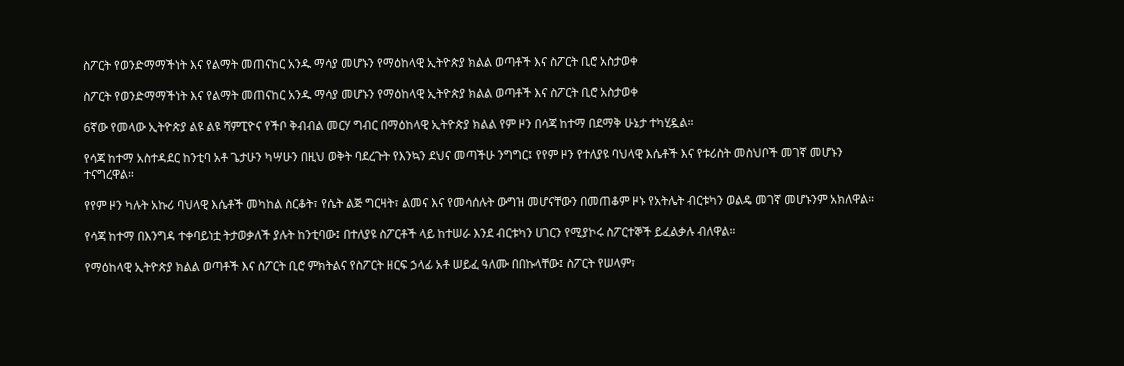ስፖርት የወንድማማችነት እና የልማት መጠናከር አንዱ ማሳያ መሆኑን የማዕከላዊ ኢትዮጵያ ክልል ወጣቶች እና ስፖርት ቢሮ አስታወቀ

ስፖርት የወንድማማችነት እና የልማት መጠናከር አንዱ ማሳያ መሆኑን የማዕከላዊ ኢትዮጵያ ክልል ወጣቶች እና ስፖርት ቢሮ አስታወቀ

6ኛው የመላው ኢትዮጵያ ልዩ ልዩ ሻምፒዮና የችቦ ቅብብል መርሃ ግብር በማዕከላዊ ኢትዮጵያ ክልል የም ዞን በሳጃ ከተማ በደማቅ ሁኔታ ተካሂዷል።

የሳጃ ከተማ አስተዳደር ከንቲባ አቶ ጌታሁን ካሣሁን በዚህ ወቅት ባደረጉት የእንኳን ደህና መጣችሁ ንግግር፤ የየም ዞን የተለያዩ ባህላዊ እሴቶች እና የቱሪስት መስህቦች መገኛ መሆኑን ተናግረዋል።

የየም ዞን ካሉት አኩሪ ባህላዊ እሴቶች መካከል ስርቆት፣ የሴት ልጅ ግርዛት፣ ልመና እና የመሳሰሉት ውግዝ መሆናቸውን በመጠቆም ዞኑ የአትሌት ብርቱካን ወልዴ መገኛ መሆኑንም አክለዋል።

የሳጃ ከተማ በእንግዳ ተቀባይነቷ ትታወቃለች ያሉት ከንቲባው፤ በተለያዩ ስፖርቶች ላይ ከተሠራ እንደ ብርቱካን ሀገርን የሚያኮሩ ስፖርተኞች ይፈልቃሉ ብለዋል።

የማዕከላዊ ኢትዮጵያ ክልል ወጣቶች እና ስፖርት ቢሮ ምክትልና የስፖርት ዘርፍ ኃላፊ አቶ ሠይፈ ዓለሙ በበኩላቸው፤ ስፖርት የሠላም፣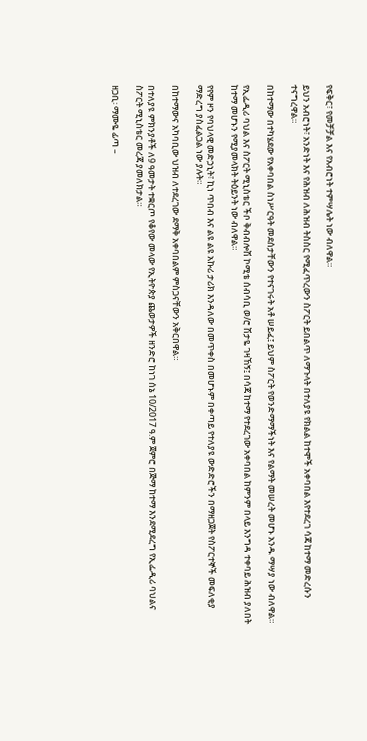የፍቅር፣ የመቻቻል እና የአብሮነት ተምሣሌት ነው ብለዋል።

ይህን አብሮነት፣ አንድነት እና የሕዝብ ለሕዝብ ትስስር የሚፈጥረውን ስፖርት ይበልጥ ለማጉላት በተለያዩ የክልል ከተሞች አቀባበል እየተደረገ ሳጃ ከተማ መድረሱን ተናግረዋል።

በከተማው በተካሄደው የአቀባበል ስነሥርዓት መደሰታቸውን የተናገሩት አቶ ሠይፈ፤ ይህም ስፖርት የወንድማማችነት እና የልማት መሠረት መሆኑ አንዱ ማሣያ ነው ብለዋል።

የኢፌዲሪ ባህል እና ስፖርት ሚኒስቴር ችቦ ቅብብሎሽ ኮሚቴ ሰብሳቢ ወ/ሮ ሽታዬ ገዛኸኝ፤ በሳጃ ከተማ የተደረገው አቀባበል ከምንም በላይ እንግዳ ተቀባይ ሕዝብ ያለበት ከተማ መሆኑን የሚያመላክት ትዕይንት ነው ብለዋል።

የየም ዞን የባህላዊ መድኃኒት፣ ኪነ ጥበብ እና ልዩ ልዩ አኩሪ ታሪክ እንዳለው በመጥቀስ በመሆኑም በቀጣይ የተለያዩ ውድድሮችን በማዘጋጀት የስፖርተኞች መፍለቂያ ማድረግ ያስፈልጋል ነው ያሉት።

በከተማውና አካባቢው ህዝብ ለተደረገው ደማቅ አቀባበልም ምስጋናቸውን አቅርበዋል።

በተለያዩ ምክንያቶች ለ9 ዓመታት ተቋርጦ የቆየው መላው የኢትዮጵያ ጨወታዎች ዘንድሮ ከነገ ሰኔ 10/2017 ዓ.ም ጀምሮ በጅማ ከተማ እንደሚደረግ የኢፌዲሪ ባህልና ስፖርት ሚኒስቴር መረጃ ያመለክታል።

ዘጋቢ፡ ማሙዬ ፊጣ –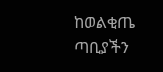ከወልቂጤ ጣቢያችን